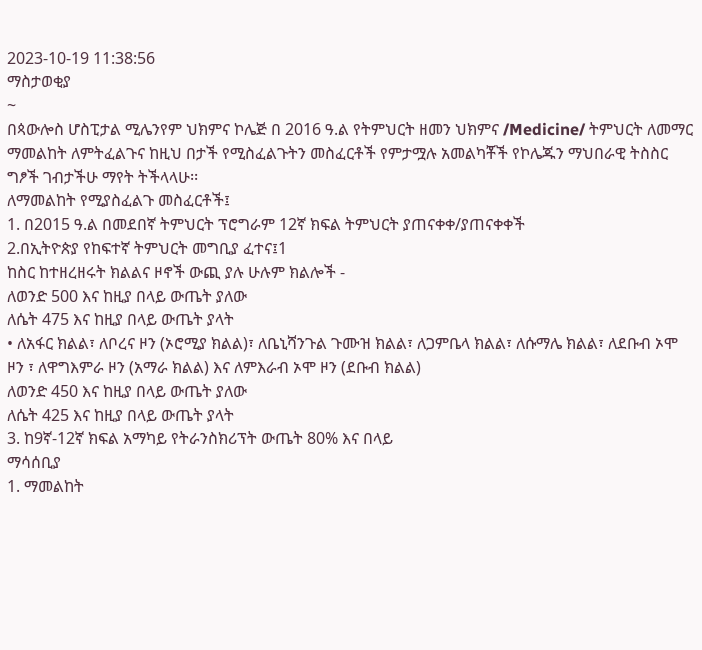2023-10-19 11:38:56
ማስታወቂያ
~
በጳውሎስ ሆስፒታል ሚሌንየም ህክምና ኮሌጅ በ 2016 ዓ.ል የትምህርት ዘመን ህክምና /Medicine/ ትምህርት ለመማር ማመልከት ለምትፈልጉና ከዚህ በታች የሚስፈልጉትን መስፈርቶች የምታሟሉ አመልካቾች የኮሌጁን ማህበራዊ ትስስር ግፆች ገብታችሁ ማየት ትችላላሁ፡፡
ለማመልከት የሚያስፈልጉ መስፈርቶች፤
1. በ2015 ዓ.ል በመደበኛ ትምህርት ፕሮግራም 12ኛ ክፍል ትምህርት ያጠናቀቀ/ያጠናቀቀች
2.በኢትዮጵያ የከፍተኛ ትምህርት መግቢያ ፈተና፤1
ከስር ከተዘረዘሩት ክልልና ዞኖች ውጪ ያሉ ሁሉም ክልሎች -
ለወንድ 500 እና ከዚያ በላይ ውጤት ያለው
ለሴት 475 እና ከዚያ በላይ ውጤት ያላት
• ለአፋር ክልል፣ ለቦረና ዞን (ኦሮሚያ ክልል)፣ ለቤኒሻንጉል ጉሙዝ ክልል፣ ለጋምቤላ ክልል፣ ለሱማሌ ክልል፣ ለደቡብ ኦሞ ዞን ፣ ለዋግእምራ ዞን (አማራ ክልል) እና ለምእራብ ኦሞ ዞን (ደቡብ ክልል)
ለወንድ 450 እና ከዚያ በላይ ውጤት ያለው
ለሴት 425 እና ከዚያ በላይ ውጤት ያላት
3. ከ9ኛ-12ኛ ክፍል አማካይ የትራንስክሪፕት ውጤት 80% እና በላይ
ማሳሰቢያ
1. ማመልከት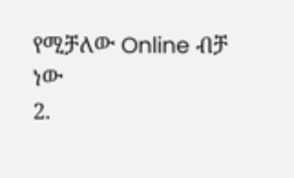የሚቻለው Online ብቻ ነው
2.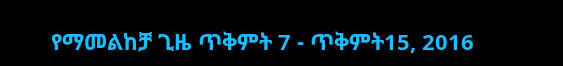የማመልከቻ ጊዜ ጥቅምት 7 - ጥቅምት15, 2016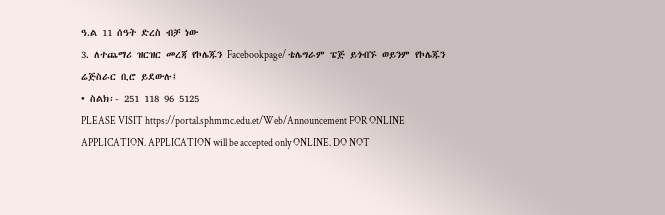ዓ.ል 11 ሰዓት ድረስ ብቻ ነው
3. ለተጨማሪ ዝርዝር መረጃ የኮሌጁን Facebookpage/ ቴሌግራም ፔጅ ይጎብኙ ወይንም የኮሌጁን ሬጅስራር ቢሮ ይደውሉ፤
• ስልክ፡- 251 118 96 5125
PLEASE VISIT https://portal.sphmmc.edu.et/Web/Announcement FOR ONLINE APPLICATION. APPLICATION will be accepted only ONLINE. DO NOT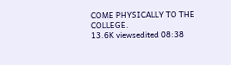COME PHYSICALLY TO THE COLLEGE.
13.6K viewsedited 08:38